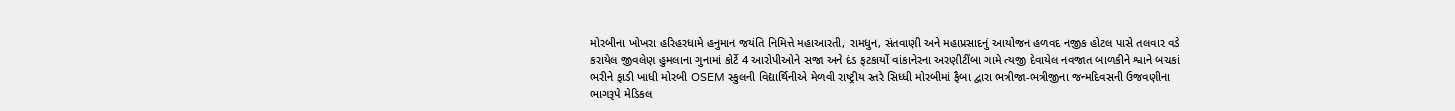મોરબીના ખોખરા હરિહરધામે હનુમાન જયંતિ નિમિત્તે મહાઆરતી, રામધુન, સંતવાણી અને મહાપ્રસાદનું આયોજન હળવદ નજીક હોટલ પાસે તલવાર વડે કરાયેલ જીવલેણ હુમલાના ગુનામાં કોર્ટે 4 આરોપીઓને સજા અને દંડ ફટકાર્યો વાંકાનેરના અરણીટીંબા ગામે ત્યજી દેવાયેલ નવજાત બાળકીને શ્વાને બચકાં ભરીને ફાડી ખાધી મોરબી OSEM સ્કુલની વિદ્યાર્થિનીએ મેળવી રાષ્ટ્રીય સ્તરે સિધ્ધી મોરબીમાં ફૈબા દ્વારા ભત્રીજા-ભત્રીજીના જન્મદિવસની ઉજવણીના ભાગરૂપે મેડિકલ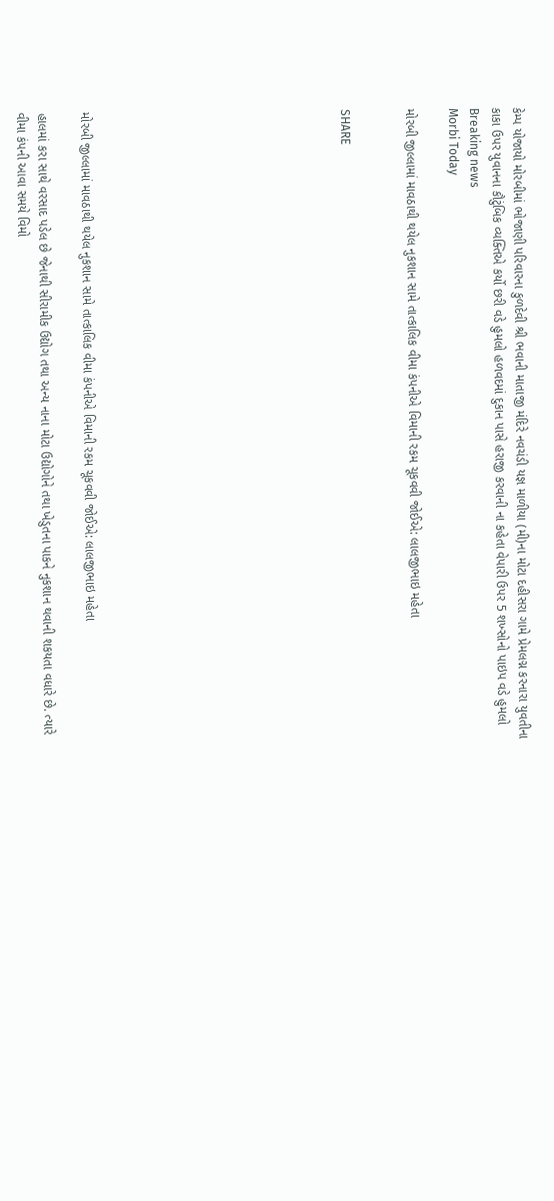કેમ્પ યોજાયો મોરબીમાં ભોજાણી પરિવારના કુળદેવી શ્રી ભવાની માતાજી મંદિરે નવચંડી યજ્ઞ માળીયા (મી)ના મોટા દહીસરા ગામે પ્રેમલગ્ન કરનારા યુવતીના કાકા ઉપર યુવાનના કૌટુંબિક વ્યક્તિએ કર્યો છરી વડે હુમલો હળવદમાં દુકાન પાસે હરાજી કરવાની ના કહેતા વેપારી ઉપર 5 શખ્સોનો પાઇપ વડે હુમલો
Breaking news
Morbi Today

મોરબી જીલ્લામાં માવઠાથી થયેલ નુકશાન સામે તાત્કાલિક વીમા કંપનીએ વિમાની રકમ ચૂકવવી જોઈએ: લાલજીભાઇ મહેતા


SHARE











મોરબી જીલ્લામાં માવઠાથી થયેલ નુકશાન સામે તાત્કાલિક વીમા કંપનીએ વિમાની રકમ ચૂકવવી જોઈએ: લાલજીભાઇ મહેતા

હાલમાં કરા સાથે વરસાદ પડેલ છે જેનાથી સીરામીક ઉદ્યોગ તથા અન્ય નાના મોટા ઉદ્યોગોને તથા ખેડુતના પાકને નુકશાન થવાની શકયતા વધારે છે. ત્યારે વીમા કંપની આવા સમયે વિમો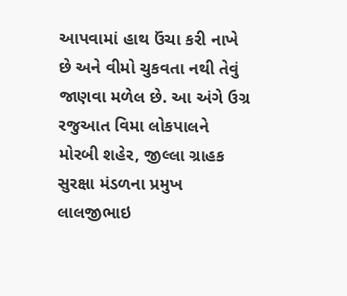આપવામાં હાથ ઉંચા કરી નાખે છે અને વીમો ચુકવતા નથી તેવું જાણવા મળેલ છે. આ અંગે ઉગ્ર રજુઆત વિમા લોકપાલને મોરબી શહેર, જીલ્લા ગ્રાહક સુરક્ષા મંડળના પ્રમુખ લાલજીભાઇ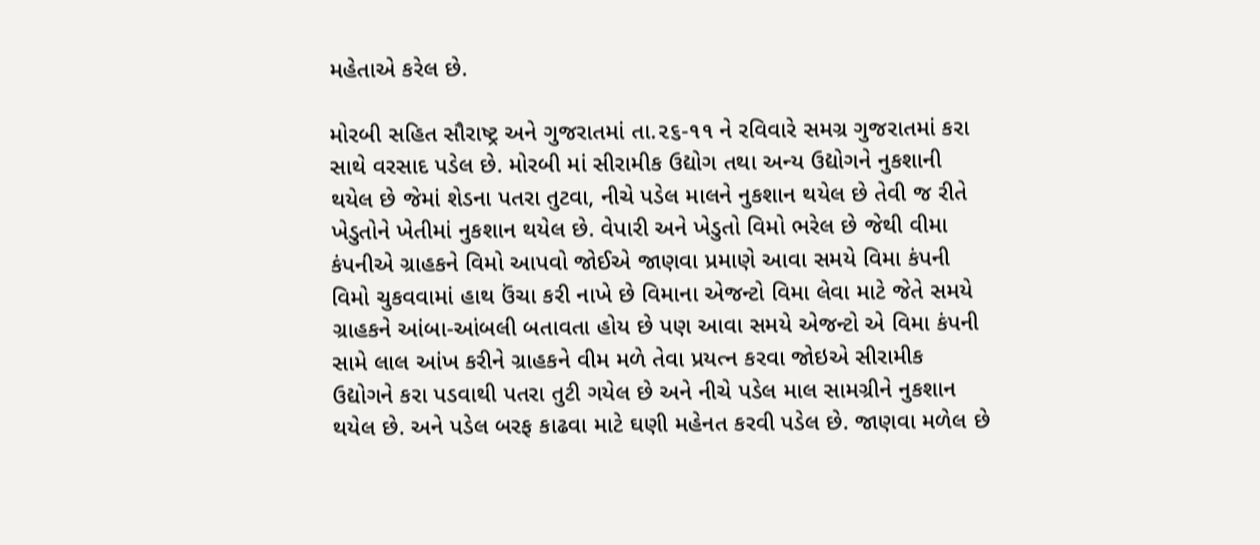મહેતાએ કરેલ છે.

મોરબી સહિત સૌરાષ્ટ્ર અને ગુજરાતમાં તા.૨૬-૧૧ ને રવિવારે સમગ્ર ગુજરાતમાં કરા સાથે વરસાદ પડેલ છે. મોરબી માં સીરામીક ઉદ્યોગ તથા અન્ય ઉદ્યોગને નુકશાની થયેલ છે જેમાં શેડના પતરા તુટવા, નીચે પડેલ માલને નુકશાન થયેલ છે તેવી જ રીતે ખેડુતોને ખેતીમાં નુકશાન થયેલ છે. વેપારી અને ખેડુતો વિમો ભરેલ છે જેથી વીમા કંપનીએ ગ્રાહકને વિમો આપવો જોઈએ જાણવા પ્રમાણે આવા સમયે વિમા કંપની વિમો ચુકવવામાં હાથ ઉંચા કરી નાખે છે વિમાના એજન્ટો વિમા લેવા માટે જેતે સમયે ગ્રાહકને આંબા-આંબલી બતાવતા હોય છે પણ આવા સમયે એજન્ટો એ વિમા કંપની સામે લાલ આંખ કરીને ગ્રાહકને વીમ મળે તેવા પ્રયત્ન કરવા જોઇએ સીરામીક ઉદ્યોગને કરા પડવાથી પતરા તુટી ગયેલ છે અને નીચે પડેલ માલ સામગ્રીને નુકશાન થયેલ છે. અને પડેલ બરફ કાઢવા માટે ઘણી મહેનત કરવી પડેલ છે. જાણવા મળેલ છે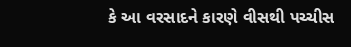કે આ વરસાદને કારણે વીસથી પચ્ચીસ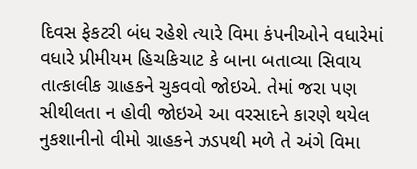દિવસ ફેકટરી બંધ રહેશે ત્યારે વિમા કંપનીઓને વધારેમાં વધારે પ્રીમીયમ હિચકિચાટ કે બાના બતાવ્યા સિવાય તાત્કાલીક ગ્રાહકને ચુકવવો જોઇએ. તેમાં જરા પણ સીથીલતા ન હોવી જોઇએ આ વરસાદને કારણે થયેલ નુકશાનીનો વીમો ગ્રાહકને ઝડપથી મળે તે અંગે વિમા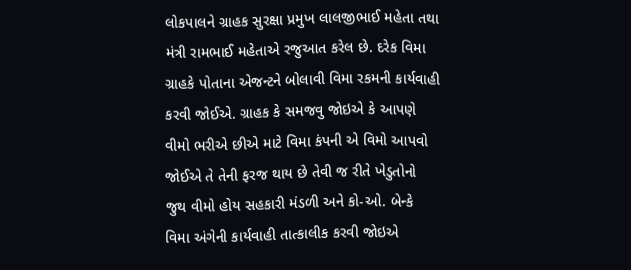લોકપાલને ગ્રાહક સુરક્ષા પ્રમુખ લાલજીભાઈ મહેતા તથા મંત્રી રામભાઈ મહેતાએ રજુઆત કરેલ છે. દરેક વિમા ગ્રાહકે પોતાના એજન્ટને બોલાવી વિમા રકમની કાર્યવાહી કરવી જોઈએ. ગ્રાહક કે સમજવુ જોઇએ કે આપણે વીમો ભરીએ છીએ માટે વિમા કંપની એ વિમો આપવો જોઈએ તે તેની ફરજ થાય છે તેવી જ રીતે ખેડુતોનો જુથ વીમો હોય સહકારી મંડળી અને કો-ઓ. બેન્કે વિમા અંગેની કાર્યવાહી તાત્કાલીક કરવી જોઇએ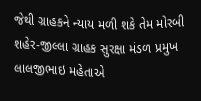જેથી ગ્રાહકને ન્યાય મળી શકે તેમ મોરબી શહેર-જીલ્લા ગ્રાહક સુરક્ષા મંડળ પ્રમુખ લાલજીભાઇ મહેતાએ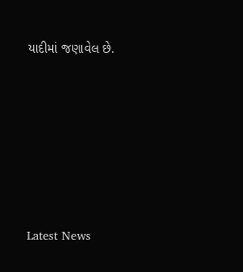યાદીમાં જણાવેલ છે.






Latest News